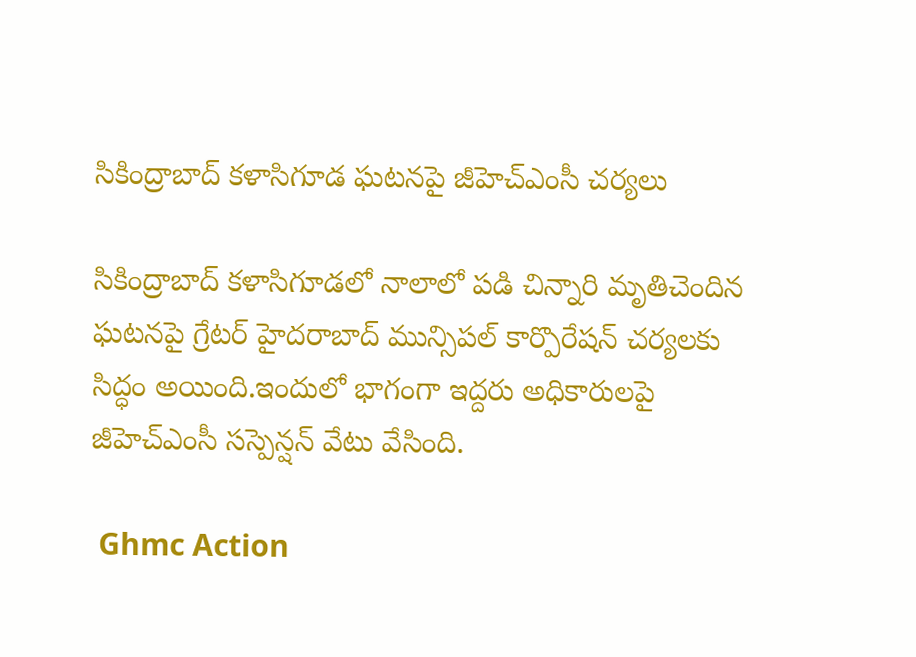సికింద్రాబాద్ కళాసిగూడ ఘటనపై జీహెచ్ఎంసీ చర్యలు

సికింద్రాబాద్ కళాసిగూడలో నాలాలో పడి చిన్నారి మృతిచెందిన ఘటనపై గ్రేటర్ హైదరాబాద్ మున్సిపల్ కార్పొరేషన్ చర్యలకు సిద్ధం అయింది.ఇందులో భాగంగా ఇద్దరు అధికారులపై జీహెచ్ఎంసీ సస్పెన్షన్ వేటు వేసింది.

 Ghmc Action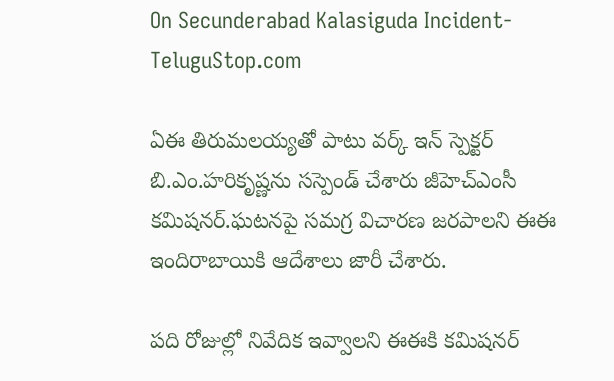On Secunderabad Kalasiguda Incident-TeluguStop.com

ఏఈ తిరుమలయ్యతో పాటు వర్క్ ఇన్ స్పెక్టర్ బి.ఎం.హరికృష్ణను సస్పెండ్ చేశారు జీహెచ్ఎంసీ కమిషనర్.ఘటనపై సమగ్ర విచారణ జరపాలని ఈఈ ఇందిరాబాయికి ఆదేశాలు జారీ చేశారు.

పది రోజుల్లో నివేదిక ఇవ్వాలని ఈఈకి కమిషనర్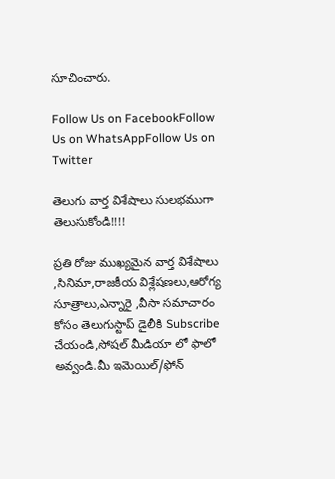సూచించారు.

Follow Us on FacebookFollow Us on WhatsAppFollow Us on Twitter

తెలుగు వార్త విశేషాలు సులభముగా తెలుసుకోండి!!!!

ప్రతి రోజు ముఖ్యమైన వార్త విశేషాలు ,సినిమా,రాజకీయ విశ్లేషణలు,ఆరోగ్య సూత్రాలు,ఎన్నారై ,వీసా సమాచారం కోసం తెలుగుస్టాప్ డైలీకి Subscribe చేయండి,సోషల్ మీడియా లో ఫాలో అవ్వండి.మీ ఇమెయిల్/ఫోన్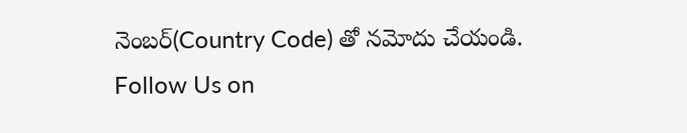నెంబర్(Country Code) తో నమోదు చేయండి.
Follow Us on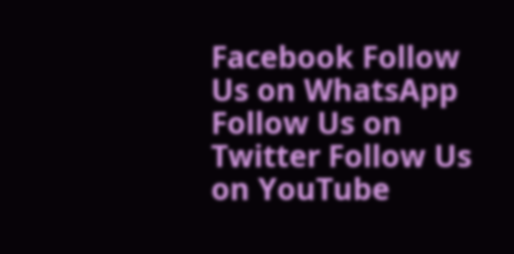Facebook Follow Us on WhatsApp  Follow Us on Twitter Follow Us on YouTube